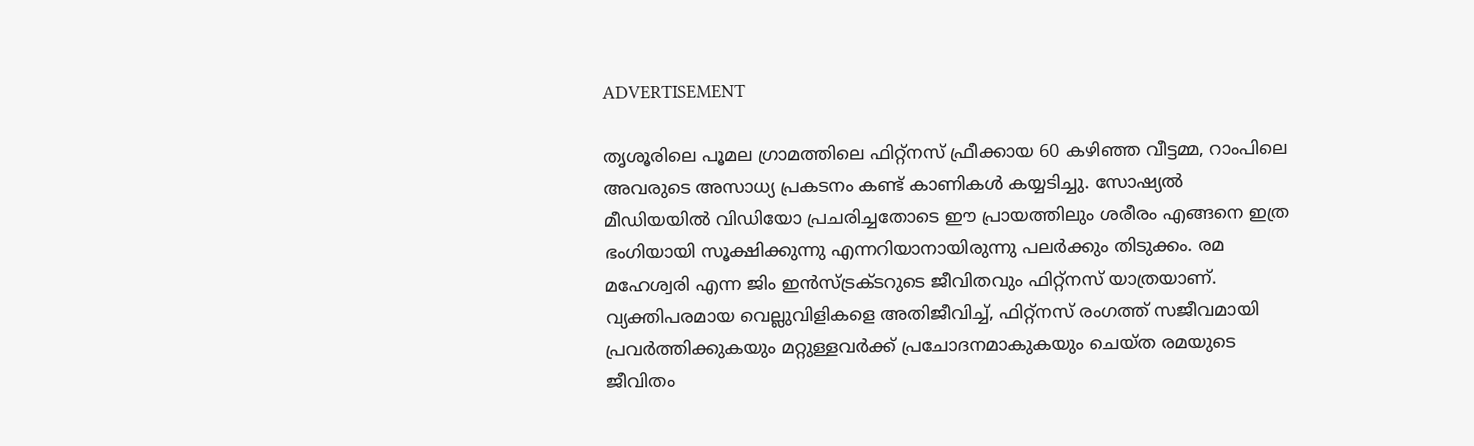ADVERTISEMENT

തൃശൂരിലെ പൂമല ഗ്രാമത്തിലെ ഫിറ്റ്നസ് ഫ്രീക്കായ 60 കഴിഞ്ഞ വീട്ടമ്മ, റാംപിലെ അവരുടെ അസാധ്യ പ്രകടനം കണ്ട് കാണികള്‍ കയ്യടിച്ചു. സോഷ്യല്‍ മീഡിയയില്‍ വിഡിയോ പ്രചരിച്ചതോടെ ഈ പ്രായത്തിലും ശരീരം എങ്ങനെ ഇത്ര ഭംഗിയായി സൂക്ഷിക്കുന്നു എന്നറിയാനായിരുന്നു പലര്‍ക്കും തിടുക്കം. രമ മഹേശ്വരി എന്ന ജിം ഇൻസ്ട്രക്ടറുടെ ജീവിതവും ഫിറ്റ്നസ് യാത്രയാണ്. വ്യക്തിപരമായ വെല്ലുവിളികളെ അതിജീവിച്ച്, ഫിറ്റ്നസ് രംഗത്ത് സജീവമായി പ്രവർത്തിക്കുകയും മറ്റുള്ളവർക്ക് പ്രചോദനമാകുകയും ചെയ്ത രമയുടെ ജീവിതം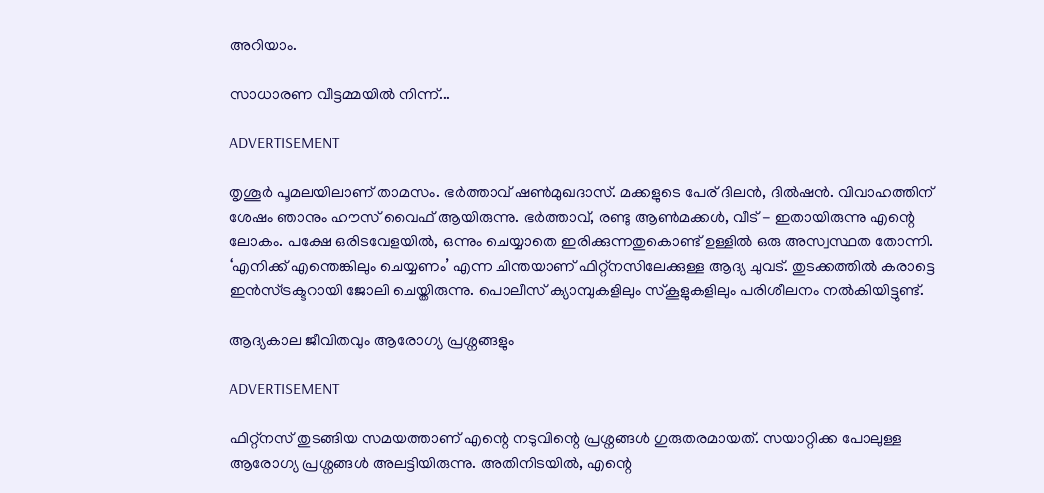അറിയാം.

സാധാരണ വീട്ടമ്മയില്‍ നിന്ന്...

ADVERTISEMENT

തൃശൂർ പൂമലയിലാണ് താമസം. ഭർത്താവ് ഷൺമുഖദാസ്. മക്കളുടെ പേര് ദിലൻ, ദില്‍ഷൻ. വിവാഹത്തിന് ശേഷം ഞാനും ഹൗസ് വൈഫ് ആയിരുന്നു. ഭര്‍ത്താവ്, രണ്ടു ആണ്‍മക്കള്‍, വീട് - ഇതായിരുന്നു എന്റെ ലോകം. പക്ഷേ ഒരിടവേളയിൽ, ഒന്നും ചെയ്യാതെ ഇരിക്കുന്നതുകൊണ്ട് ഉള്ളിൽ ഒരു അസ്വസ്ഥത തോന്നി. ‘എനിക്ക് എന്തെങ്കിലും ചെയ്യണം’ എന്ന ചിന്തയാണ് ഫിറ്റ്നസിലേക്കുള്ള ആദ്യ ചുവട്. തുടക്കത്തില്‍ കരാട്ടെ ഇൻസ്ട്രക്ടറായി ജോലി ചെയ്തിരുന്നു. പൊലീസ് ക്യാമ്പുകളിലും സ്കൂളുകളിലും പരിശീലനം നൽകിയിട്ടുണ്ട്.

ആദ്യകാല ജീവിതവും ആരോഗ്യ പ്രശ്നങ്ങളും

ADVERTISEMENT

ഫിറ്റ്നസ് തുടങ്ങിയ സമയത്താണ് എന്റെ നടുവിന്റെ പ്രശ്നങ്ങൾ ഗുരുതരമായത്. സയാറ്റിക്ക പോലുള്ള ആരോഗ്യ പ്രശ്നങ്ങൾ അലട്ടിയിരുന്നു. അതിനിടയിൽ, എന്റെ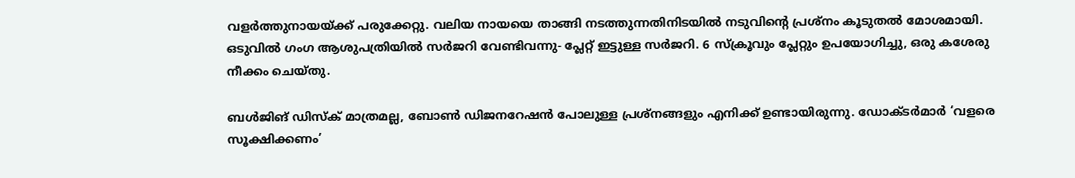വളർത്തുനായയ്ക്ക് പരുക്കേറ്റു. വലിയ നായയെ താങ്ങി നടത്തുന്നതിനിടയിൽ നടുവിന്റെ പ്രശ്നം കൂടുതൽ മോശമായി. ഒടുവിൽ ഗംഗ ആശുപത്രിയിൽ സർജറി വേണ്ടിവന്നു- പ്ലേറ്റ് ഇട്ടുള്ള സർജറി. 6 സ്ക്രൂവും പ്ലേറ്റും ഉപയോഗിച്ചു, ഒരു കശേരു നീക്കം ചെയ്തു.

ബൾജിങ് ഡിസ്ക് മാത്രമല്ല, ബോൺ ഡിജനറേഷൻ പോലുള്ള പ്രശ്നങ്ങളും എനിക്ക് ഉണ്ടായിരുന്നു. ഡോക്ടർമാർ ‘വളരെ സൂക്ഷിക്കണം’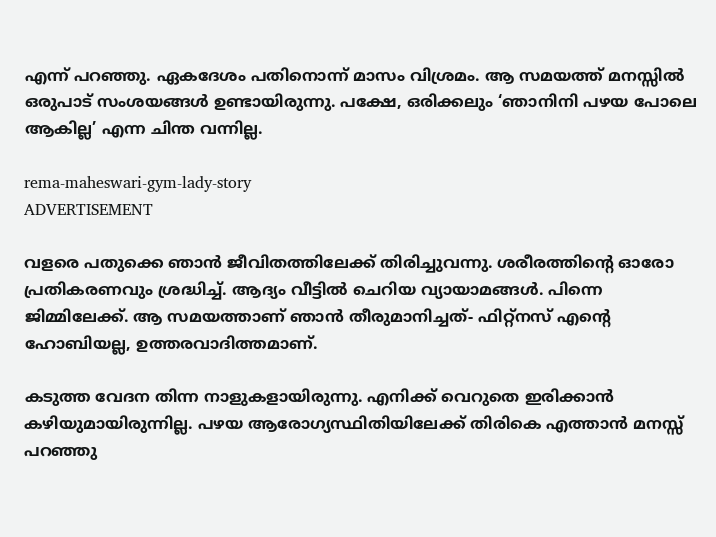എന്ന് പറഞ്ഞു. ഏകദേശം പതിനൊന്ന് മാസം വിശ്രമം. ആ സമയത്ത് മനസ്സിൽ ഒരുപാട് സംശയങ്ങൾ ഉണ്ടായിരുന്നു. പക്ഷേ, ഒരിക്കലും ‘ഞാനിനി പഴയ പോലെ ആകില്ല’ എന്ന ചിന്ത വന്നില്ല.

rema-maheswari-gym-lady-story
ADVERTISEMENT

വളരെ പതുക്കെ ‍ഞാന്‍ ജീവിതത്തിലേക്ക് തിരിച്ചുവന്നു. ശരീരത്തിന്റെ ഓരോ പ്രതികരണവും ശ്രദ്ധിച്ച്. ആദ്യം വീട്ടിൽ ചെറിയ വ്യായാമങ്ങൾ. പിന്നെ ജിമ്മിലേക്ക്. ആ സമയത്താണ് ഞാൻ തീരുമാനിച്ചത്- ഫിറ്റ്നസ് എന്റെ ഹോബിയല്ല, ഉത്തരവാദിത്തമാണ്.

കടുത്ത വേദന തിന്ന നാളുകളായിരുന്നു. എനിക്ക് വെറുതെ ഇരിക്കാന്‍ കഴിയുമായിരുന്നില്ല. പഴയ ആരോഗ്യസ്ഥിതിയിലേക്ക് തിരികെ എത്താന്‍ മനസ്സ് പറഞ്ഞു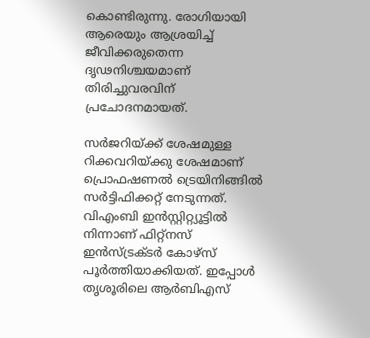കൊണ്ടിരുന്നു. രോഗിയായി ആരെയും ആശ്രയിച്ച് ജീവിക്കരുതെന്ന ദൃഢനിശ്ചയമാണ് തിരിച്ചുവരവിന് പ്രചോദനമായത്.

സർജറിയ്ക്ക് ശേഷമുള്ള റിക്കവറിയ്ക്കു ശേഷമാണ് പ്രൊഫഷണൽ ട്രെയിനിങ്ങില്‍ സര്‍ട്ടിഫിക്കറ്റ് നേടുന്നത്. വിഎംബി ഇൻസ്റ്റിറ്റ്യൂട്ടിൽ നിന്നാണ് ഫിറ്റ്നസ് ഇൻസ്ട്രക്ടർ കോഴ്സ് പൂർത്തിയാക്കിയത്. ഇപ്പോൾ തൃശൂരിലെ ആർബിഎസ്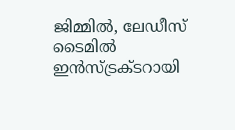ജിമ്മിൽ, ലേഡീസ് ടൈമിൽ ഇൻസ്ട്രക്ടറായി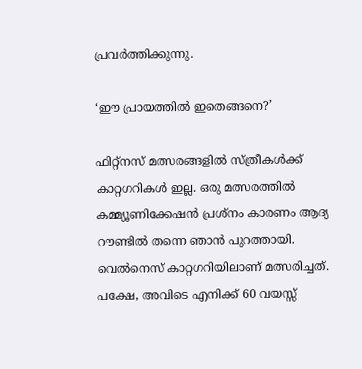പ്രവർത്തിക്കുന്നു.

‘ഈ പ്രായത്തിൽ ഇതെങ്ങനെ?’

ഫിറ്റ്നസ് മത്സരങ്ങളിൽ സ്ത്രീകൾക്ക് കാറ്റഗറികൾ ഇല്ല. ഒരു മത്സരത്തിൽ കമ്മ്യൂണിക്കേഷൻ പ്രശ്നം കാരണം ആദ്യ റൗണ്ടിൽ തന്നെ ഞാന്‍ പുറത്തായി. വെൽനെസ് കാറ്റഗറിയിലാണ് മത്സരിച്ചത്. പക്ഷേ, അവിടെ എനിക്ക് 60 വയസ്സ്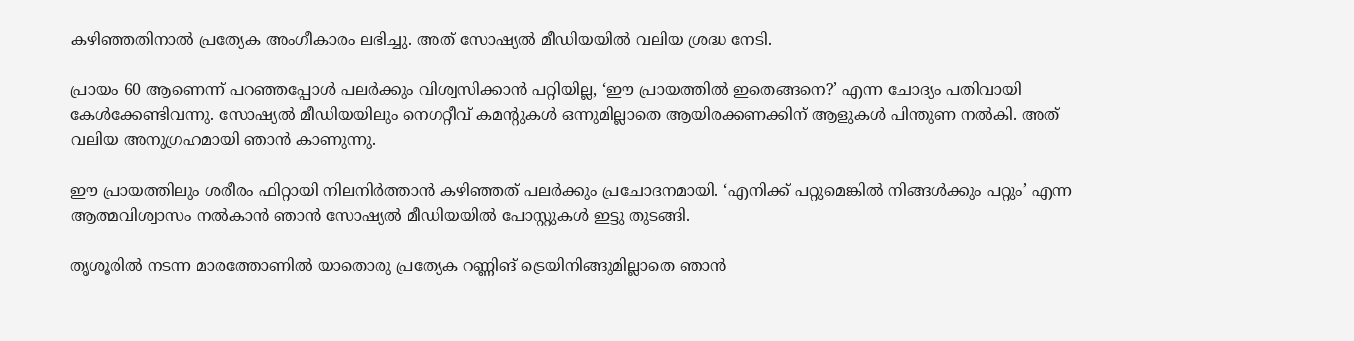കഴിഞ്ഞതിനാല്‍ പ്രത്യേക അംഗീകാരം ലഭിച്ചു. അത് സോഷ്യൽ മീഡിയയിൽ വലിയ ശ്രദ്ധ നേടി.

പ്രായം 60 ആണെന്ന് പറഞ്ഞപ്പോള്‍ പലർക്കും വിശ്വസിക്കാൻ പറ്റിയില്ല, ‘ഈ പ്രായത്തിൽ ഇതെങ്ങനെ?’ എന്ന ചോദ്യം പതിവായി കേൾക്കേണ്ടിവന്നു. സോഷ്യൽ മീഡിയയിലും നെഗറ്റീവ് കമന്റുകൾ ഒന്നുമില്ലാതെ ആയിരക്കണക്കിന് ആളുകൾ പിന്തുണ നൽകി. അത് വലിയ അനുഗ്രഹമായി ഞാൻ കാണുന്നു.

ഈ പ്രായത്തിലും ശരീരം ഫിറ്റായി നിലനിർത്താൻ കഴിഞ്ഞത് പലർക്കും പ്രചോദനമായി. ‘എനിക്ക് പറ്റുമെങ്കില്‍ നിങ്ങൾക്കും പറ്റും’ എന്ന ആത്മവിശ്വാസം നൽകാൻ ഞാൻ സോഷ്യൽ മീഡിയയിൽ പോസ്റ്റുകൾ ഇട്ടു തുടങ്ങി.

തൃശൂരിൽ നടന്ന മാരത്തോണിൽ യാതൊരു പ്രത്യേക റണ്ണിങ് ട്രെയിനിങ്ങുമില്ലാതെ ഞാൻ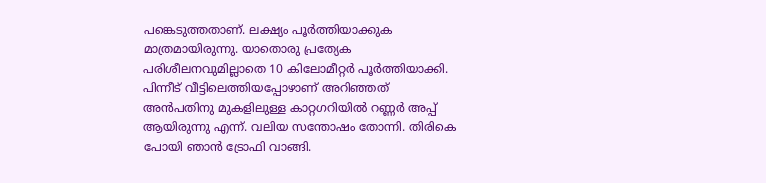പങ്കെടുത്തതാണ്. ലക്ഷ്യം പൂർത്തിയാക്കുക മാത്രമായിരുന്നു. യാതൊരു പ്രത്യേക പരിശീലനവുമില്ലാതെ 10 കിലോമീറ്റർ പൂർത്തിയാക്കി. പിന്നീട് വീട്ടിലെത്തിയപ്പോഴാണ് അറിഞ്ഞത് അൻപതിനു മുകളിലുള്ള കാറ്റഗറിയിൽ റണ്ണർ അപ്പ് ആയിരുന്നു എന്ന്. വലിയ സന്തോഷം തോന്നി. തിരികെ പോയി ഞാന്‍ ട്രോഫി വാങ്ങി.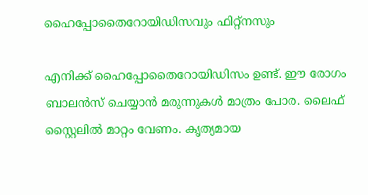ഹൈപ്പോതൈറോയിഡിസവും ഫിറ്റ്നസും

എനിക്ക് ഹൈപ്പോതൈറോയിഡിസം ഉണ്ട്. ഈ രോഗം ബാലൻസ് ചെയ്യാന്‍ മരുന്നുകൾ മാത്രം പോര. ലൈഫ് സ്റ്റൈലില്‍ മാറ്റം വേണം. കൃത്യമായ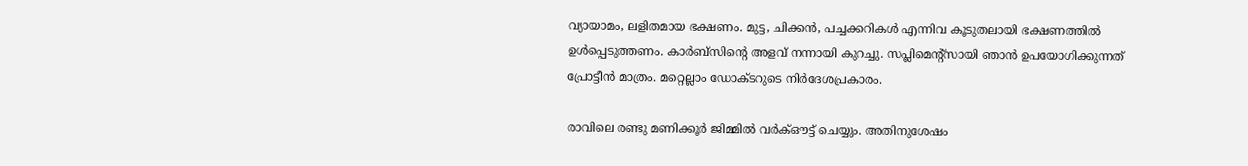വ്യായാമം, ലളിതമായ ഭക്ഷണം. മുട്ട, ചിക്കൻ, പച്ചക്കറികൾ എന്നിവ കൂടുതലായി ഭക്ഷണത്തില്‍ ഉള്‍പ്പെടുത്തണം. കാര്‍ബ്സിന്റെ അളവ് നന്നായി കുറച്ചു. സപ്ലിമെന്റ്സായി ഞാൻ ഉപയോഗിക്കുന്നത് പ്രോട്ടീൻ മാത്രം. മറ്റെല്ലാം ഡോക്ടറുടെ നിർദേശപ്രകാരം.

രാവിലെ രണ്ടു മണിക്കൂര്‍ ജിമ്മിൽ വര്‍ക്ഔട്ട് ചെയ്യും. അതിനുശേഷം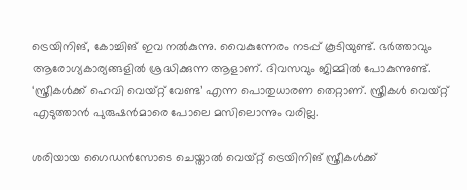ട്രെയിനിങ്, കോച്ചിങ് ഇവ നല്‍കുന്നു. വൈകുന്നേരം നടപ്പ് കൂടിയുണ്ട്. ഭർത്താവും ആരോഗ്യകാര്യങ്ങളിൽ ശ്രദ്ധിക്കുന്ന ആളാണ്. ദിവസവും ജിമ്മിൽ പോകുന്നുണ്ട്. ‘സ്ത്രീകൾക്ക് ഹെവി വെയ്റ്റ് വേണ്ട’ എന്ന പൊതുധാരണ തെറ്റാണ്. സ്ത്രീകള്‍ വെയ്റ്റ് എടുത്താന്‍ പുരുഷന്‍മാരെ പോലെ മസിലൊന്നും വരില്ല.

ശരിയായ ഗൈഡൻസോടെ ചെയ്താൽ വെയ്റ്റ് ട്രെയിനിങ് സ്ത്രീകൾക്ക്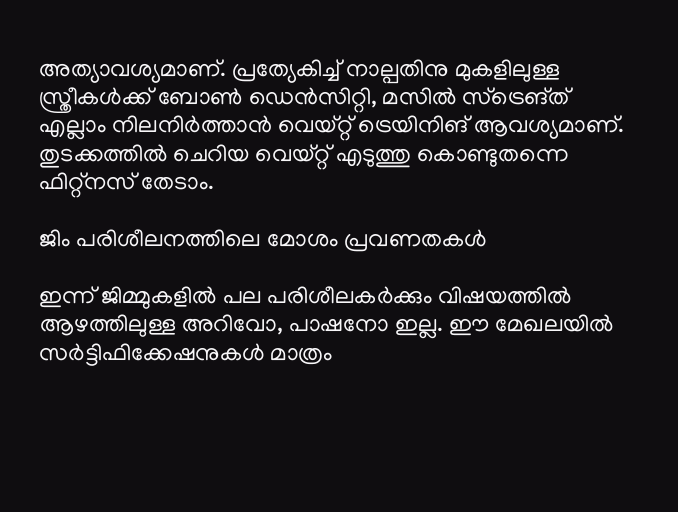അത്യാവശ്യമാണ്. പ്രത്യേകിച്ച് നാല്പതിനു മുകളിലുള്ള സ്ത്രീകൾക്ക് ബോൺ ഡെൻസിറ്റി, മസിൽ സ്ട്രെങ്ത് എല്ലാം നിലനിർത്താൻ വെയ്റ്റ് ട്രെയിനിങ് ആവശ്യമാണ്. തുടക്കത്തില്‍ ചെറിയ വെയ്റ്റ് എടുത്തു കൊണ്ടുതന്നെ ഫിറ്റ്നസ് തേടാം.

ജിം പരിശീലനത്തിലെ മോശം പ്രവണതകള്‍

ഇന്ന് ജിമ്മുകളില്‍ പല പരിശീലകര്‍ക്കും വിഷയത്തിൽ ആഴത്തിലുള്ള അറിവോ, പാഷനോ ഇല്ല. ഈ മേഖലയില്‍ സർട്ടിഫിക്കേഷനുകൾ മാത്രം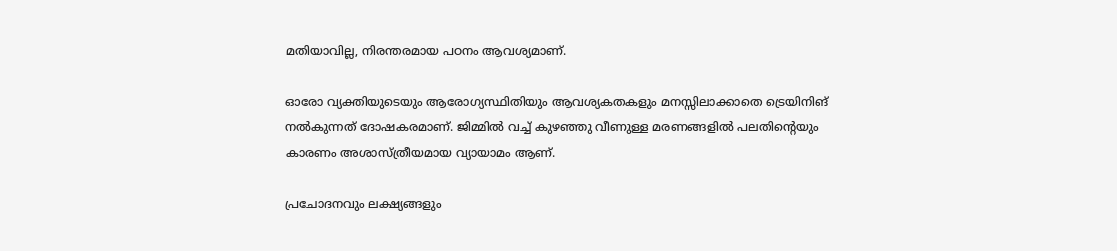മതിയാവില്ല, നിരന്തരമായ പഠനം ആവശ്യമാണ്.

ഓരോ വ്യക്തിയുടെയും ആരോഗ്യസ്ഥിതിയും ആവശ്യകതകളും മനസ്സിലാക്കാതെ ട്രെയിനിങ് നല്‍കുന്നത് ദോഷകരമാണ്. ജിമ്മില്‍ വച്ച് കുഴഞ്ഞു വീണുള്ള മരണങ്ങളില്‍ പലതിന്റെയും കാരണം അശാസ്ത്രീയമായ വ്യായാമം ആണ്.

പ്രചോദനവും ലക്ഷ്യങ്ങളും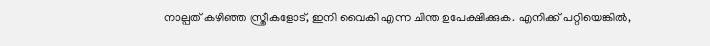നാല്പത് കഴിഞ്ഞ സ്ത്രീകളോട്, ഇനി വൈകി എന്ന ചിന്ത ഉപേക്ഷിക്കുക. എനിക്ക് പറ്റിയെങ്കിൽ,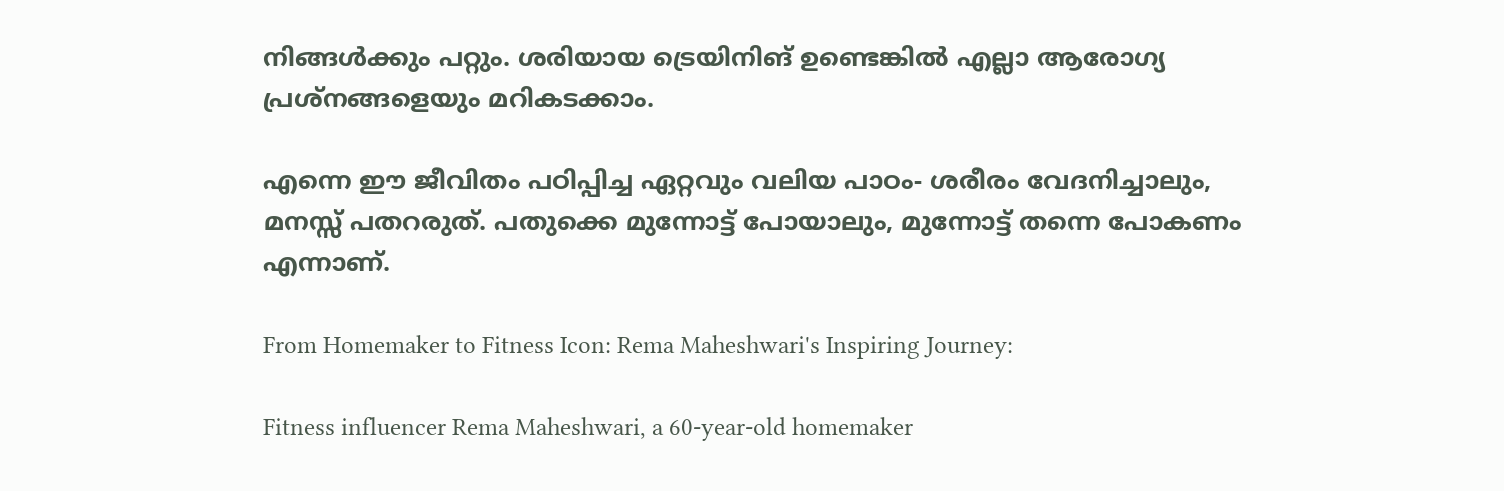നിങ്ങള്‍ക്കും പറ്റും. ശരിയായ ട്രെയിനിങ് ഉണ്ടെങ്കിൽ എല്ലാ ആരോഗ്യ പ്രശ്നങ്ങളെയും മറികടക്കാം.

എന്നെ ഈ ജീവിതം പഠിപ്പിച്ച ഏറ്റവും വലിയ പാഠം- ശരീരം വേദനിച്ചാലും, മനസ്സ് പതറരുത്. പതുക്കെ മുന്നോട്ട് പോയാലും, മുന്നോട്ട് തന്നെ പോകണം എന്നാണ്.

From Homemaker to Fitness Icon: Rema Maheshwari's Inspiring Journey:

Fitness influencer Rema Maheshwari, a 60-year-old homemaker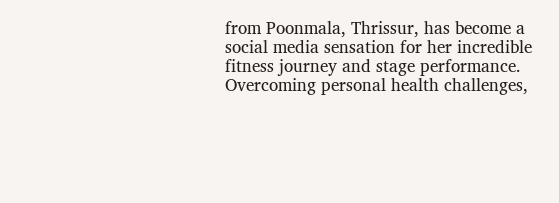from Poonmala, Thrissur, has become a social media sensation for her incredible fitness journey and stage performance. Overcoming personal health challenges,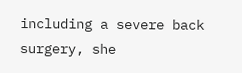including a severe back surgery, she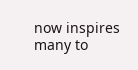now inspires many to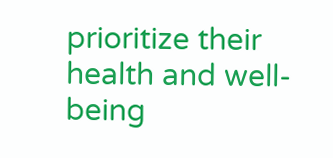prioritize their health and well-being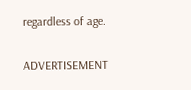regardless of age.

ADVERTISEMENT